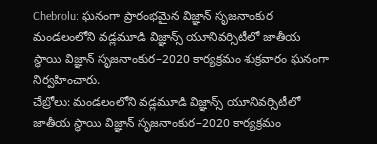Chebrolu: ఘనంగా ప్రారంభమైన విజ్ఞాన్ సృజనాంకుర
మండలంలోని వడ్లమూడి విజ్ఞాన్స్ యూనివర్సిటీలో జాతీయ స్థాయి విజ్ఞాన్ సృజనాంకుర–2020 కార్యక్రమం శుక్రవారం ఘనంగా నిర్వహించారు.
చేబ్రోలు: మండలంలోని వడ్లమూడి విజ్ఞాన్స్ యూనివర్సిటీలో జాతీయ స్థాయి విజ్ఞాన్ సృజనాంకుర–2020 కార్యక్రమం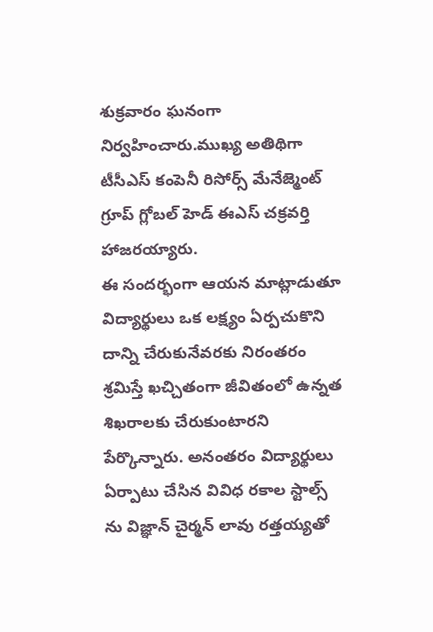శుక్రవారం ఘనంగా నిర్వహించారు.ముఖ్య అతిథిగా టీసీఎస్ కంపెనీ రిసోర్స్ మేనేజ్మెంట్ గ్రూప్ గ్లోబల్ హెడ్ ఈఎస్ చక్రవర్తి హాజరయ్యారు.
ఈ సందర్భంగా ఆయన మాట్లాడుతూ విద్యార్థులు ఒక లక్ష్యం ఏర్పచుకొని దాన్ని చేరుకునేవరకు నిరంతరం శ్రమిస్తే ఖచ్చితంగా జీవితంలో ఉన్నత శిఖరాలకు చేరుకుంటారని పేర్కొన్నారు. అనంతరం విద్యార్థులు ఏర్పాటు చేసిన వివిధ రకాల స్టాల్స్ ను విజ్ఞాన్ చైర్మన్ లావు రత్తయ్యతో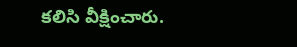కలిసి వీక్షించారు.